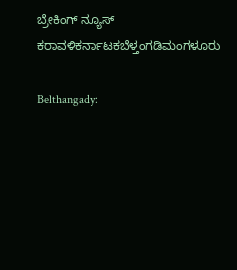ಬ್ರೇಕಿಂಗ್ ನ್ಯೂಸ್
ಕರಾವಳಿಕರ್ನಾಟಕಬೆಳ್ತಂಗಡಿಮಂಗಳೂರು

Belthangady: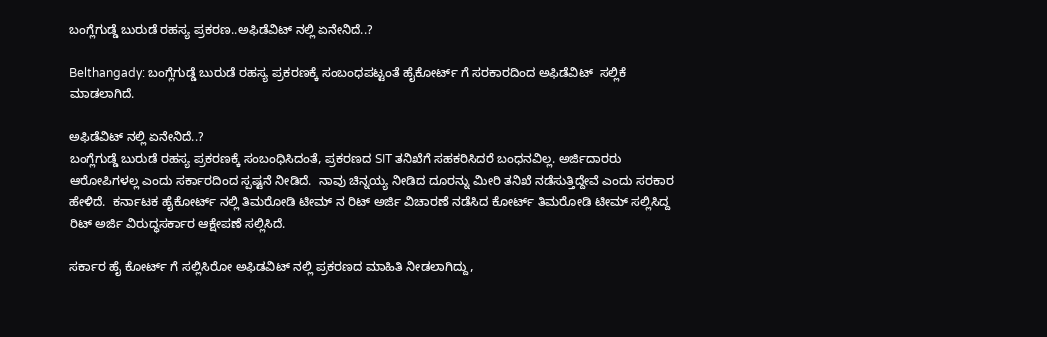ಬಂಗ್ಲೆಗುಡ್ಡೆ ಬುರುಡೆ ರಹಸ್ಯ ಪ್ರಕರಣ..ಅಫಿಡೆವಿಟ್ ನಲ್ಲಿ ಏನೇನಿದೆ..?

Belthangady: ಬಂಗ್ಲೆಗುಡ್ಡೆ ಬುರುಡೆ ರಹಸ್ಯ ಪ್ರಕರಣಕ್ಕೆ ಸಂಬಂಧಪಟ್ಟಂತೆ ಹೈಕೋರ್ಟ್ ಗೆ ಸರಕಾರದಿಂದ ಅಫಿಡೆವಿಟ್  ಸಲ್ಲಿಕೆ ಮಾಡಲಾಗಿದೆ.

ಅಫಿಡೆವಿಟ್‌ ನಲ್ಲಿ ಏನೇನಿದೆ..?
ಬಂಗ್ಲೆಗುಡ್ಡೆ ಬುರುಡೆ ರಹಸ್ಯ ಪ್ರಕರಣಕ್ಕೆ ಸಂಬಂಧಿಸಿದಂತೆ, ಪ್ರಕರಣದ SIT ತನಿಖೆಗೆ ಸಹಕರಿಸಿದರೆ ಬಂಧನವಿಲ್ಲ. ಅರ್ಜಿದಾರರು ಆರೋಪಿಗಳಲ್ಲ ಎಂದು ಸರ್ಕಾರದಿಂದ ಸ್ಪಷ್ಟನೆ ನೀಡಿದೆ.  ನಾವು ಚಿನ್ನಯ್ಯ ನೀಡಿದ ದೂರನ್ನು ಮೀರಿ ತನಿಖೆ ನಡೆಸುತ್ತಿದ್ದೇವೆ ಎಂದು ಸರಕಾರ ಹೇಳಿದೆ.  ಕರ್ನಾಟಕ ಹೈಕೋರ್ಟ್ ನಲ್ಲಿ ತಿಮರೋಡಿ ಟೀಮ್ ನ ರಿಟ್ ಅರ್ಜಿ ವಿಚಾರಣೆ ನಡೆಸಿದ ಕೋರ್ಟ್‌ ತಿಮರೋಡಿ ಟೀಮ್ ಸಲ್ಲಿಸಿದ್ದ ರಿಟ್ ಅರ್ಜಿ ವಿರುದ್ಧಸರ್ಕಾರ ಆಕ್ಷೇಪಣೆ ಸಲ್ಲಿಸಿದೆ.

ಸರ್ಕಾರ ಹೈ ಕೋರ್ಟ್ ಗೆ ಸಲ್ಲಿಸಿರೋ ಅಫಿಡವಿಟ್ ನಲ್ಲಿ ಪ್ರಕರಣದ ಮಾಹಿತಿ ನೀಡಲಾಗಿದ್ದು,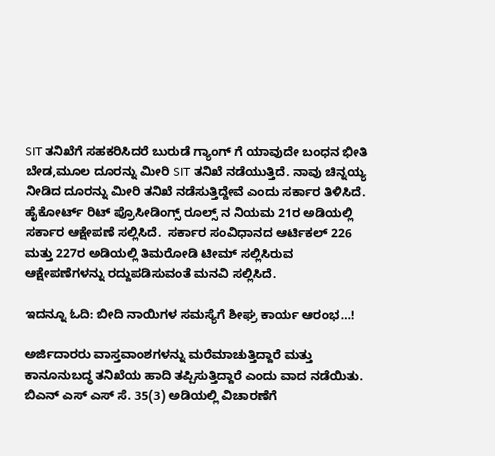SIT ತನಿಖೆಗೆ ಸಹಕರಿಸಿದರೆ ಬುರುಡೆ ಗ್ಯಾಂಗ್ ಗೆ ಯಾವುದೇ ಬಂಧನ ಭೀತಿ ಬೇಡ,ಮೂಲ ದೂರನ್ನು ಮೀರಿ SIT ತನಿಖೆ ನಡೆಯುತ್ತಿದೆ. ನಾವು ಚಿನ್ನಯ್ಯ ನೀಡಿದ ದೂರನ್ನು ಮೀರಿ ತನಿಖೆ ನಡೆಸುತ್ತಿದ್ದೇವೆ ಎಂದು ಸರ್ಕಾರ ತಿಳಿಸಿದೆ.  ಹೈಕೋರ್ಟ್‌ ರಿಟ್‌ ಪ್ರೊಸೀಡಿಂಗ್ಸ್‌ ರೂಲ್ಸ್‌ ನ ನಿಯಮ 21ರ ಅಡಿಯಲ್ಲಿ  ಸರ್ಕಾರ ಆಕ್ಷೇಪಣೆ ಸಲ್ಲಿಸಿದೆ.  ಸರ್ಕಾರ ಸಂವಿಧಾನದ ಆರ್ಟಿಕಲ್‌ 226 ಮತ್ತು 227ರ ಅಡಿಯಲ್ಲಿ ತಿಮರೋಡಿ ಟೀಮ್ ಸಲ್ಲಿಸಿರುವ ಆಕ್ಷೇಪಣೆಗಳನ್ನು ರದ್ದುಪಡಿಸುವಂತೆ ಮನವಿ ಸಲ್ಲಿಸಿದೆ.

ಇದನ್ನೂ ಓದಿ: ಬೀದಿ ನಾಯಿಗಳ ಸಮಸ್ಯೆಗೆ ಶೀಘ್ರ ಕಾರ್ಯ ಆರಂಭ…!

ಅರ್ಜಿದಾರರು ವಾಸ್ತವಾಂಶಗಳನ್ನು ಮರೆಮಾಚುತ್ತಿದ್ದಾರೆ ಮತ್ತು ಕಾನೂನುಬದ್ಧ ತನಿಖೆಯ ಹಾದಿ ತಪ್ಪಿಸುತ್ತಿದ್ದಾರೆ ಎಂದು ವಾದ ನಡೆಯಿತು.  ಬಿಎನ್‌ ಎಸ್‌ ಎಸ್‌ ಸೆ. 35(3) ಅಡಿಯಲ್ಲಿ ವಿಚಾರಣೆಗೆ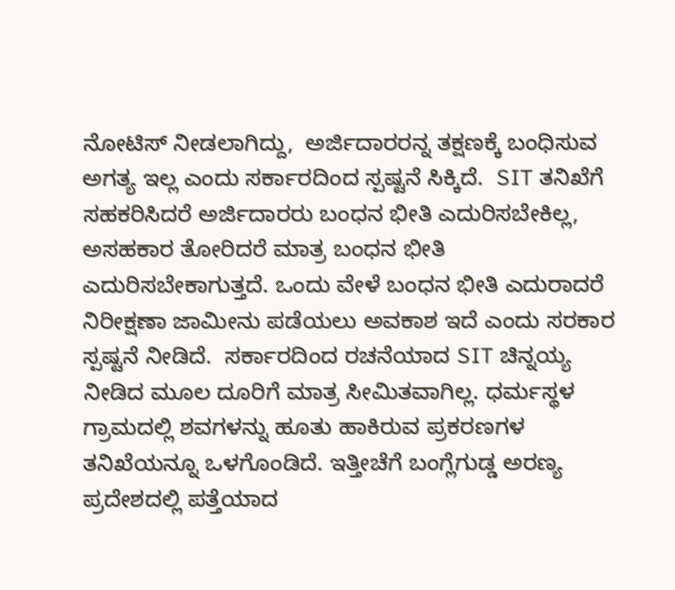ನೋಟಿಸ್‌ ನೀಡಲಾಗಿದ್ದು,  ಅರ್ಜಿದಾರರನ್ನ ತಕ್ಷಣಕ್ಕೆ ಬಂಧಿಸುವ ಅಗತ್ಯ ಇಲ್ಲ ಎಂದು ಸರ್ಕಾರದಿಂದ ಸ್ಪಷ್ಟನೆ ಸಿಕ್ಕಿದೆ.  SIT ತನಿಖೆಗೆ ಸಹಕರಿಸಿದರೆ ಅರ್ಜಿದಾರರು ಬಂಧನ ಭೀತಿ ಎದುರಿಸಬೇಕಿಲ್ಲ, ಅಸಹಕಾರ ತೋರಿದರೆ ಮಾತ್ರ ಬಂಧನ ಭೀತಿ ಎದುರಿಸಬೇಕಾಗುತ್ತದೆ. ಒಂದು ವೇಳೆ ಬಂಧನ ಭೀತಿ ಎದುರಾದರೆ ನಿರೀಕ್ಷಣಾ ಜಾಮೀನು ಪಡೆಯಲು ಅವಕಾಶ ಇದೆ ಎಂದು ಸರಕಾರ ಸ್ಪಷ್ಟನೆ ನೀಡಿದೆ.  ಸರ್ಕಾರದಿಂದ ರಚನೆಯಾದ SIT ಚಿನ್ನಯ್ಯ ನೀಡಿದ ಮೂಲ ದೂರಿಗೆ ಮಾತ್ರ ಸೀಮಿತವಾಗಿಲ್ಲ. ಧರ್ಮಸ್ಥಳ ಗ್ರಾಮದಲ್ಲಿ ಶವಗಳನ್ನು ಹೂತು ಹಾಕಿರುವ ಪ್ರಕರಣಗಳ ತನಿಖೆಯನ್ನೂ ಒಳಗೊಂಡಿದೆ. ಇತ್ತೀಚೆಗೆ ಬಂಗ್ಲೆಗುಡ್ಡ ಅರಣ್ಯ ಪ್ರದೇಶದಲ್ಲಿ ಪತ್ತೆಯಾದ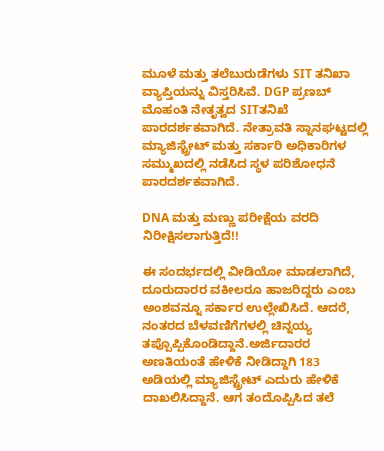ಮೂಳೆ ಮತ್ತು ತಲೆಬುರುಡೆಗಳು SIT ತನಿಖಾ ವ್ಯಾಪ್ತಿಯನ್ನು ವಿಸ್ತರಿಸಿವೆ. DGP ಪ್ರಣಬ್‌ ಮೊಹಂತಿ ನೇತೃತ್ವದ SITತನಿಖೆ ಪಾರದರ್ಶಕವಾಗಿದೆ. ನೇತ್ರಾವತಿ ಸ್ನಾನಘಟ್ಟದಲ್ಲಿ ಮ್ಯಾಜಿಸ್ಟ್ರೇಟ್‌ ಮತ್ತು ಸರ್ಕಾರಿ ಅಧಿಕಾರಿಗಳ ಸಮ್ಮುಖದಲ್ಲಿ ನಡೆಸಿದ ಸ್ಥಳ ಪರಿಶೋಧನೆ ಪಾರದರ್ಶಕವಾಗಿದೆ.

DNA ಮತ್ತು ಮಣ್ಣು ಪರೀಕ್ಷೆಯ ವರದಿ ನಿರೀಕ್ಷಿಸಲಾಗುತ್ತಿದೆ!!

ಈ ಸಂದರ್ಭದಲ್ಲಿ ವೀಡಿಯೋ ಮಾಡಲಾಗಿದೆ, ದೂರುದಾರರ ವಕೀಲರೂ ಹಾಜರಿದ್ದರು ಎಂಬ ಅಂಶವನ್ನೂ ಸರ್ಕಾರ ಉಲ್ಲೇಖಿಸಿದೆ. ಆದರೆ, ನಂತರದ ಬೆಳವಣಿಗೆಗಳಲ್ಲಿ ಚಿನ್ನಯ್ಯ ತಪ್ಪೊಪ್ಪಿಕೊಂಡಿದ್ದಾನೆ.ಅರ್ಜಿದಾರರ ಅಣತಿಯಂತೆ ಹೇಳಿಕೆ ನೀಡಿದ್ದಾಗಿ 183 ಅಡಿಯಲ್ಲಿ ಮ್ಯಾಜಿಸ್ಟ್ರೇಟ್‌ ಎದುರು ಹೇಳಿಕೆ ದಾಖಲಿಸಿದ್ದಾನೆ. ಆಗ ತಂದೊಪ್ಪಿಸಿದ ತಲೆ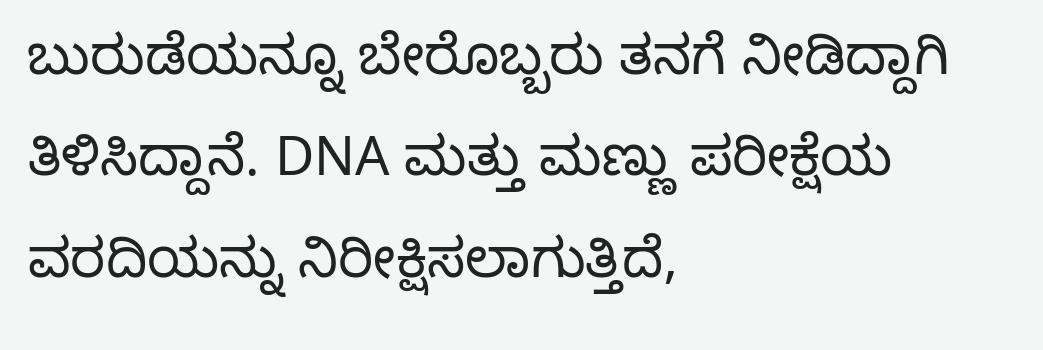ಬುರುಡೆಯನ್ನೂ ಬೇರೊಬ್ಬರು ತನಗೆ ನೀಡಿದ್ದಾಗಿ ತಿಳಿಸಿದ್ದಾನೆ. DNA ಮತ್ತು ಮಣ್ಣು ಪರೀಕ್ಷೆಯ ವರದಿಯನ್ನು ನಿರೀಕ್ಷಿಸಲಾಗುತ್ತಿದೆ,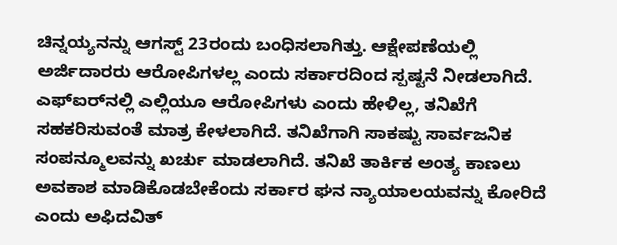ಚಿನ್ನಯ್ಯನನ್ನು ಆಗಸ್ಟ್‌ 23ರಂದು ಬಂಧಿಸಲಾಗಿತ್ತು. ಆಕ್ಷೇಪಣೆಯಲ್ಲಿ ಅರ್ಜಿದಾರರು ಆರೋಪಿಗಳಲ್ಲ ಎಂದು ಸರ್ಕಾರದಿಂದ ಸ್ಪಷ್ಟನೆ ನೀಡಲಾಗಿದೆ.  ಎಫ್‌ಐರ್‌ನಲ್ಲಿ ಎಲ್ಲಿಯೂ ಆರೋಪಿಗಳು ಎಂದು ಹೇಳಿಲ್ಲ, ತನಿಖೆಗೆ ಸಹಕರಿಸುವಂತೆ ಮಾತ್ರ ಕೇಳಲಾಗಿದೆ. ತನಿಖೆಗಾಗಿ ಸಾಕಷ್ಟು ಸಾರ್ವಜನಿಕ ಸಂಪನ್ಮೂಲವನ್ನು ಖರ್ಚು ಮಾಡಲಾಗಿದೆ. ತನಿಖೆ ತಾರ್ಕಿಕ ಅಂತ್ಯ ಕಾಣಲು ಅವಕಾಶ ಮಾಡಿಕೊಡಬೇಕೆಂದು ಸರ್ಕಾರ ಘನ ನ್ಯಾಯಾಲಯವನ್ನು ಕೋರಿದೆ ಎಂದು ಅಫಿದವಿತ್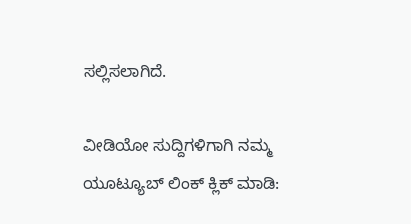ಸಲ್ಲಿಸಲಾಗಿದೆ.

ವೀಡಿಯೋ ಸುದ್ದಿಗಳಿಗಾಗಿ ನಮ್ಮ ಯೂಟ್ಯೂಬ್ ಲಿಂಕ್ ಕ್ಲಿಕ್ ಮಾಡಿ: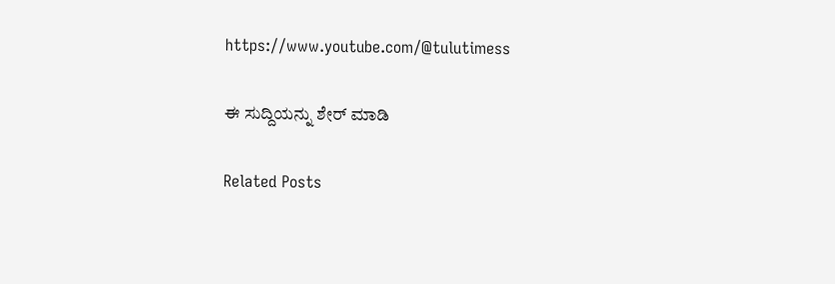https://www.youtube.com/@tulutimess

ಈ ಸುದ್ದಿಯನ್ನು ಶೇರ್ ಮಾಡಿ

Related Posts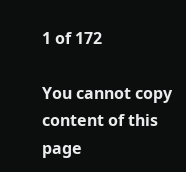1 of 172

You cannot copy content of this page